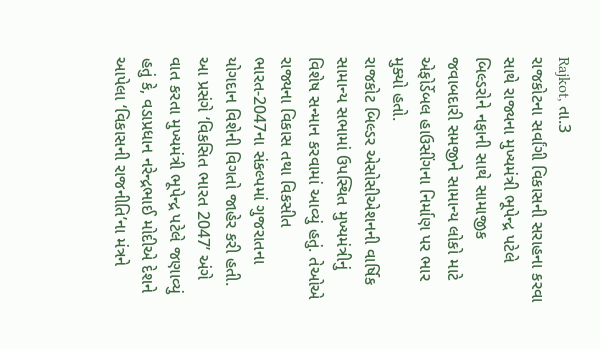Rajkot, તા.3
રાજકોટના સર્વાંગી વિકાસની સરાહના કરવા સાથે રાજ્યના મુખ્યમંત્રી ભૂપેન્દ્ર પટેલે બિલ્ડરોને નફાની સાથે સામાજીક જવાબદારી સમજીને સામાન્ય લોકો માટે એફોર્ડેબલ હાઉસીંગના નિર્માણ પર ભાર મુક્યો હતો.
રાજકોટ બિલ્ડર એસોસીએશનની વાર્ષિક સામાન્ય સભામાં ઉપસ્થિત મુખ્યમંત્રીનું વિશેષ સન્માન કરવામાં આવ્યું હતું. તેઓએ રાજ્યના વિકાસ તથા વિકસીત ભારત-2047ના સંકલ્પમાં ગુજરાતના યોગદાન વિશેની વિગતો જાહેર કરી હતી.
આ પ્રસંગે ‘વિકસિત ભારત 2047’ અંગે વાત કરતા મુખ્યમંત્રી ભૂપેન્દ્ર પટેલે જણાવ્યું હતું કે, વડાપ્રધાન નરેન્દ્રભાઈ મોદીએ દેશને આપેલા ‘વિકાસની રાજનીતિ’ના મંત્રને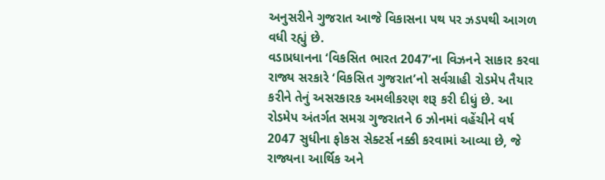અનુસરીને ગુજરાત આજે વિકાસના પથ પર ઝડપથી આગળ વધી રહ્યું છે.
વડાપ્રધાનના ‘વિકસિત ભારત 2047’ના વિઝનને સાકાર કરવા રાજ્ય સરકારે ‘વિકસિત ગુજરાત’નો સર્વગ્રાહી રોડમેપ તૈયાર કરીને તેનું અસરકારક અમલીકરણ શરૂ કરી દીધું છે. આ રોડમેપ અંતર્ગત સમગ્ર ગુજરાતને 6 ઝોનમાં વહેંચીને વર્ષ 2047 સુધીના ફોકસ સેક્ટર્સ નક્કી કરવામાં આવ્યા છે, જે રાજ્યના આર્થિક અને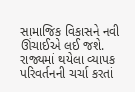સામાજિક વિકાસને નવી ઊંચાઈએ લઈ જશે.
રાજ્યમાં થયેલા વ્યાપક પરિવર્તનની ચર્ચા કરતાં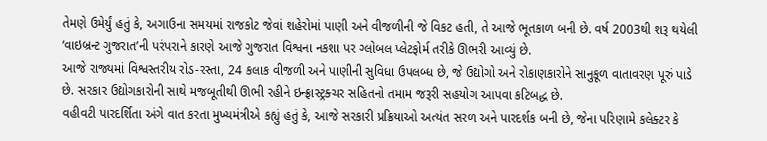તેમણે ઉમેર્યું હતું કે, અગાઉના સમયમાં રાજકોટ જેવાં શહેરોમાં પાણી અને વીજળીની જે વિકટ હતી, તે આજે ભૂતકાળ બની છે. વર્ષ 2003થી શરૂ થયેલી ‘વાઇબ્રન્ટ ગુજરાત’ની પરંપરાને કારણે આજે ગુજરાત વિશ્વના નકશા પર ગ્લોબલ પ્લેટફોર્મ તરીકે ઊભરી આવ્યું છે.
આજે રાજ્યમાં વિશ્વસ્તરીય રોડ-રસ્તા, 24 કલાક વીજળી અને પાણીની સુવિધા ઉપલબ્ધ છે, જે ઉદ્યોગો અને રોકાણકારોને સાનુકૂળ વાતાવરણ પૂરું પાડે છે. સરકાર ઉદ્યોગકારોની સાથે મજબૂતીથી ઊભી રહીને ઇન્ફ્રાસ્ટ્રક્ચર સહિતનો તમામ જરૂરી સહયોગ આપવા કટિબદ્ધ છે.
વહીવટી પારદર્શિતા અંગે વાત કરતા મુખ્યમંત્રીએ કહ્યું હતું કે, આજે સરકારી પ્રક્રિયાઓ અત્યંત સરળ અને પારદર્શક બની છે, જેના પરિણામે કલેક્ટર કે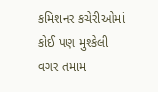કમિશનર કચેરીઓમાં કોઈ પણ મુશ્કેલી વગર તમામ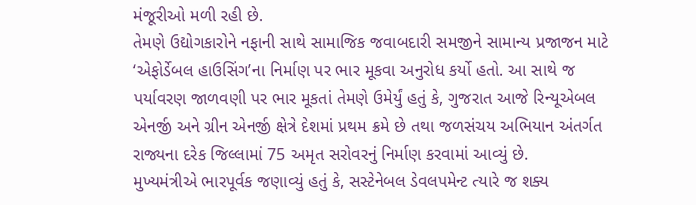મંજૂરીઓ મળી રહી છે.
તેમણે ઉદ્યોગકારોને નફાની સાથે સામાજિક જવાબદારી સમજીને સામાન્ય પ્રજાજન માટે ‘એફોર્ડેબલ હાઉસિંગ’ના નિર્માણ પર ભાર મૂકવા અનુરોધ કર્યો હતો. આ સાથે જ પર્યાવરણ જાળવણી પર ભાર મૂકતાં તેમણે ઉમેર્યું હતું કે, ગુજરાત આજે રિન્યૂએબલ એનર્જી અને ગ્રીન એનર્જી ક્ષેત્રે દેશમાં પ્રથમ ક્રમે છે તથા જળસંચય અભિયાન અંતર્ગત રાજ્યના દરેક જિલ્લામાં 75 અમૃત સરોવરનું નિર્માણ કરવામાં આવ્યું છે.
મુખ્યમંત્રીએ ભારપૂર્વક જણાવ્યું હતું કે, સસ્ટેનેબલ ડેવલપમેન્ટ ત્યારે જ શક્ય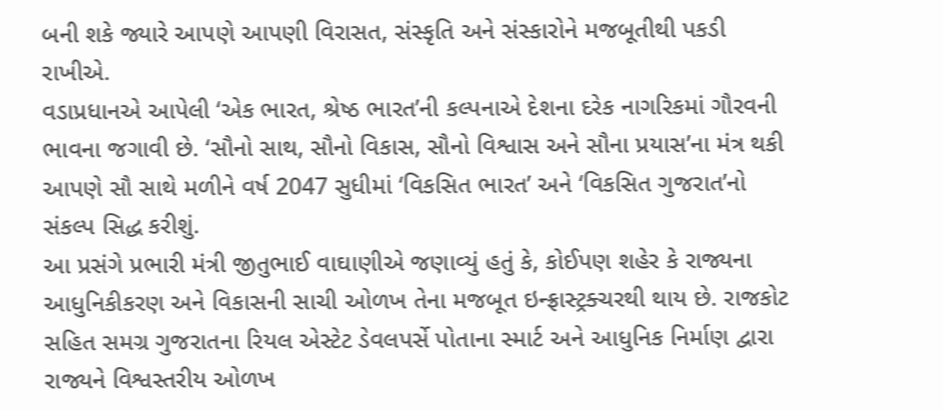બની શકે જ્યારે આપણે આપણી વિરાસત, સંસ્કૃતિ અને સંસ્કારોને મજબૂતીથી પકડી રાખીએ.
વડાપ્રધાનએ આપેલી ‘એક ભારત, શ્રેષ્ઠ ભારત’ની કલ્પનાએ દેશના દરેક નાગરિકમાં ગૌરવની ભાવના જગાવી છે. ‘સૌનો સાથ, સૌનો વિકાસ, સૌનો વિશ્વાસ અને સૌના પ્રયાસ’ના મંત્ર થકી આપણે સૌ સાથે મળીને વર્ષ 2047 સુધીમાં ‘વિકસિત ભારત’ અને ‘વિકસિત ગુજરાત’નો સંકલ્પ સિદ્ધ કરીશું.
આ પ્રસંગે પ્રભારી મંત્રી જીતુભાઈ વાઘાણીએ જણાવ્યું હતું કે, કોઈપણ શહેર કે રાજ્યના આધુનિકીકરણ અને વિકાસની સાચી ઓળખ તેના મજબૂત ઇન્ફ્રાસ્ટ્રક્ચરથી થાય છે. રાજકોટ સહિત સમગ્ર ગુજરાતના રિયલ એસ્ટેટ ડેવલપર્સે પોતાના સ્માર્ટ અને આધુનિક નિર્માણ દ્વારા રાજ્યને વિશ્વસ્તરીય ઓળખ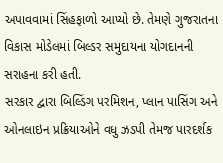અપાવવામાં સિંહફાળો આપ્યો છે. તેમણે ગુજરાતના વિકાસ મોડેલમાં બિલ્ડર સમુદાયના યોગદાનની સરાહના કરી હતી.
સરકાર દ્વારા બિલ્ડિંગ પરમિશન, પ્લાન પાસિંગ અને ઓનલાઇન પ્રક્રિયાઓને વધુ ઝડપી તેમજ પારદર્શક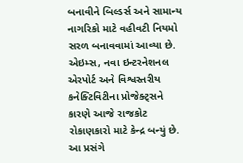બનાવીને બિલ્ડર્સ અને સામાન્ય નાગરિકો માટે વહીવટી નિયમો સરળ બનાવવામાં આવ્યા છે. એઇમ્સ, નવા ઇન્ટરનેશનલ એરપોર્ટ અને વિશ્વસ્તરીય કનેક્ટિવિટીના પ્રોજેક્ટ્સને કારણે આજે રાજકોટ રોકાણકારો માટે કેન્દ્ર બન્યું છે.
આ પ્રસંગે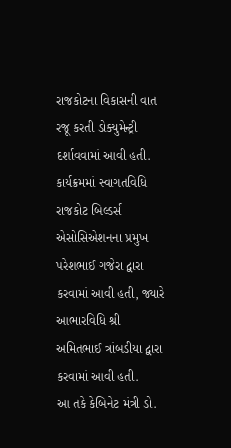રાજકોટના વિકાસની વાત રજૂ કરતી ડોક્યુમેન્ટ્રી દર્શાવવામાં આવી હતી. કાર્યક્રમમાં સ્વાગતવિધિ રાજકોટ બિલ્ડર્સ એસોસિએશનના પ્રમુખ પરેશભાઈ ગજેરા દ્વારા કરવામાં આવી હતી, જ્યારે આભારવિધિ શ્રી અમિતભાઈ ત્રાંબડીયા દ્વારા કરવામાં આવી હતી.
આ તકે કેબિનેટ મંત્રી ડો.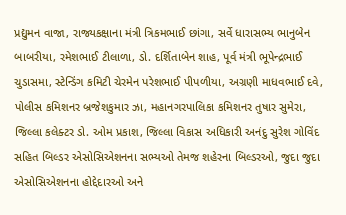પ્રદ્યુમન વાજા, રાજ્યકક્ષાના મંત્રી ત્રિકમભાઈ છાંગા, સર્વે ધારાસભ્ય ભાનુબેન બાબરીયા, રમેશભાઈ ટીલાળા, ડો. દર્શિતાબેન શાહ, પૂર્વ મંત્રી ભૂપેન્દ્રભાઈ ચુડાસમા, સ્ટેન્ડિંગ કમિટી ચેરમેન પરેશભાઈ પીપળીયા, અગ્રણી માધવભાઈ દવે, પોલીસ કમિશનર બ્રજેશકુમાર ઝા, મહાનગરપાલિકા કમિશનર તુષાર સુમેરા, જિલ્લા કલેક્ટર ડો. ઓમ પ્રકાશ, જિલ્લા વિકાસ અધિકારી અનંદુ સુરેશ ગોવિંદ સહિત બિલ્ડર એસોસિએશનના સભ્યઓ તેમજ શહેરના બિલ્ડરઓ, જુદા જુદા એસોસિએશનના હોદ્દેદારઓ અને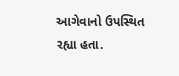આગેવાનો ઉપસ્થિત રહ્યા હતા.